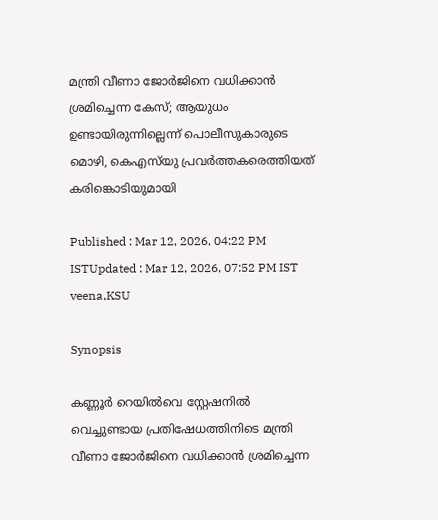മന്ത്രി വീണാ ജോര്‍ജിനെ വധിക്കാൻ ശ്രമിച്ചെന്ന കേസ്; ആയുധം ഉണ്ടായിരുന്നില്ലെന്ന് പൊലീസുകാരുടെ മൊഴി, കെഎസ്‍യു പ്രവര്‍ത്തകരെത്തിയത് കരിങ്കൊടിയുമായി

Published : Mar 12, 2026, 04:22 PM ISTUpdated : Mar 12, 2026, 07:52 PM IST
veena,KSU

Synopsis

കണ്ണൂര്‍ റെയിൽവെ സ്റ്റേഷനിൽ വെച്ചുണ്ടായ പ്രതിഷേധത്തിനിടെ മന്ത്രി വീണാ ജോര്‍ജിനെ വധിക്കാൻ ശ്രമിച്ചെന്ന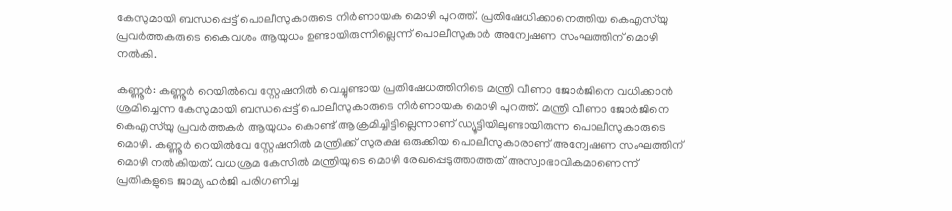കേസുമായി ബന്ധപ്പെട്ട് പൊലീസുകാരുടെ നിര്‍ണായക മൊഴി പുറത്ത്. പ്രതിഷേധിക്കാനെത്തിയ കെഎസ്‍യു പ്രവര്‍ത്തകരുടെ കൈവശം ആയുധം ഉണ്ടായിരുന്നില്ലെന്ന് പൊലീസുകാര്‍ അന്വേഷണ സംഘത്തിന് മൊഴി നൽകി.

കണ്ണൂര്‍: കണ്ണൂര്‍ റെയിൽവെ സ്റ്റേഷനിൽ വെച്ചുണ്ടായ പ്രതിഷേധത്തിനിടെ മന്ത്രി വീണാ ജോര്‍ജിനെ വധിക്കാൻ ശ്രമിച്ചെന്ന കേസുമായി ബന്ധപ്പെട്ട് പൊലീസുകാരുടെ നിര്‍ണായക മൊഴി പുറത്ത്. മന്ത്രി വീണാ ജോർജിനെ കെഎസ്‍യു പ്രവർത്തകർ ആയുധം കൊണ്ട് ആക്രമിച്ചിട്ടില്ലെന്നാണ് ഡ്യൂട്ടിയിലുണ്ടായിരുന്ന പൊലീസുകാരുടെ മൊഴി. കണ്ണൂർ റെയിൽവേ സ്റ്റേഷനിൽ മന്ത്രിക്ക് സുരക്ഷ ഒരുക്കിയ പൊലീസുകാരാണ് അന്വേഷണ സംഘത്തിന് മൊഴി നൽകിയത്. വധശ്രമ കേസിൽ മന്ത്രിയുടെ മൊഴി രേഖപ്പെടുത്താത്തത് അസ്വാഭാവികമാണെന്ന് പ്രതികളുടെ ജാമ്യ ഹർജി പരിഗണിച്ച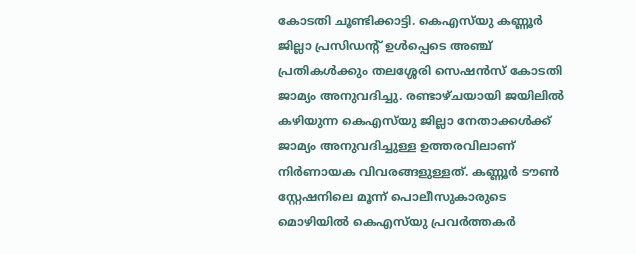കോടതി ചൂണ്ടിക്കാട്ടി. കെഎസ്‌യു കണ്ണൂർ ജില്ലാ പ്രസിഡന്‍റ് ഉൾപ്പെടെ അഞ്ച് പ്രതികൾക്കും തലശ്ശേരി സെഷൻസ് കോടതി ജാമ്യം അനുവദിച്ചു. രണ്ടാഴ്ചയായി ജയിലിൽ കഴിയുന്ന കെഎസ്‌യു ജില്ലാ നേതാക്കൾക്ക് ജാമ്യം അനുവദിച്ചുള്ള ഉത്തരവിലാണ് നിർണായക വിവരങ്ങളുള്ളത്. കണ്ണൂർ ടൗൺ സ്റ്റേഷനിലെ മൂന്ന് പൊലീസുകാരുടെ മൊഴിയിൽ കെഎസ്‌യു പ്രവർത്തകർ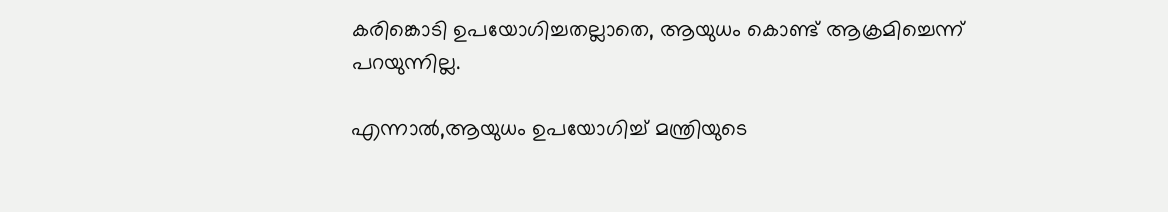കരിങ്കൊടി ഉപയോഗിച്ചതല്ലാതെ, ആയുധം കൊണ്ട് ആക്രമിച്ചെന്ന് പറയുന്നില്ല.

എന്നാൽ,ആയുധം ഉപയോഗിച്ച് മന്ത്രിയുടെ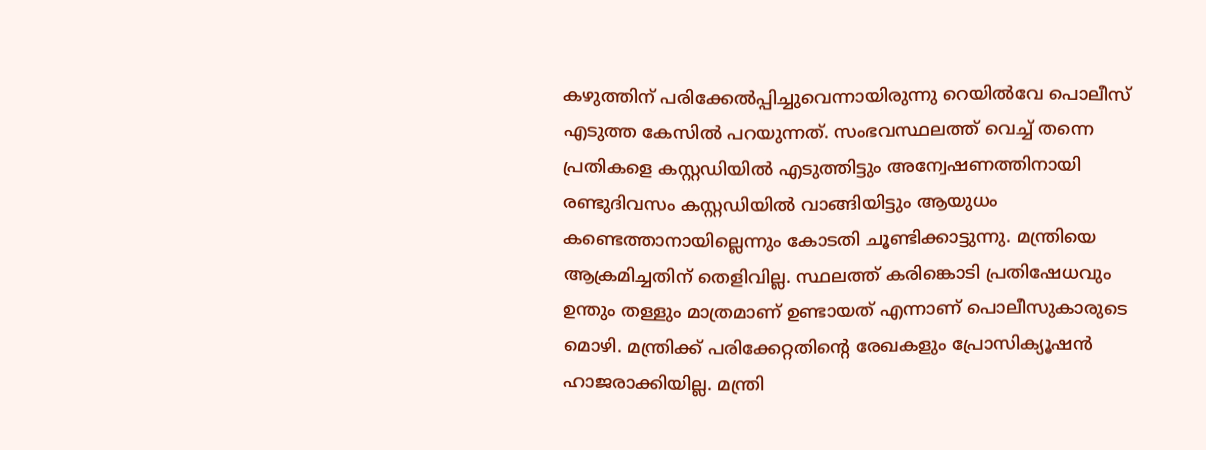കഴുത്തിന് പരിക്കേൽപ്പിച്ചുവെന്നായിരുന്നു റെയിൽവേ പൊലീസ് എടുത്ത കേസിൽ പറയുന്നത്. സംഭവസ്ഥലത്ത് വെച്ച് തന്നെ പ്രതികളെ കസ്റ്റഡിയിൽ എടുത്തിട്ടും അന്വേഷണത്തിനായി രണ്ടുദിവസം കസ്റ്റഡിയിൽ വാങ്ങിയിട്ടും ആയുധം കണ്ടെത്താനായില്ലെന്നും കോടതി ചൂണ്ടിക്കാട്ടുന്നു. മന്ത്രിയെ ആക്രമിച്ചതിന് തെളിവില്ല. സ്ഥലത്ത് കരിങ്കൊടി പ്രതിഷേധവും ഉന്തും തള്ളും മാത്രമാണ് ഉണ്ടായത് എന്നാണ് പൊലീസുകാരുടെ മൊഴി. മന്ത്രിക്ക് പരിക്കേറ്റതിന്‍റെ രേഖകളും പ്രോസിക്യൂഷൻ ഹാജരാക്കിയില്ല. മന്ത്രി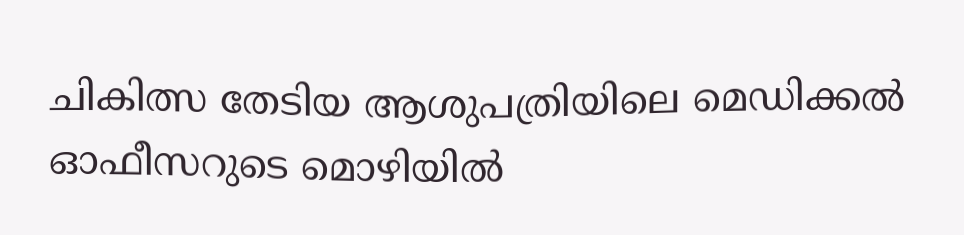ചികിത്സ തേടിയ ആശുപത്രിയിലെ മെഡിക്കൽ ഓഫീസറുടെ മൊഴിയിൽ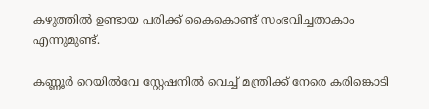കഴുത്തിൽ ഉണ്ടായ പരിക്ക് കൈകൊണ്ട് സംഭവിച്ചതാകാം എന്നുമുണ്ട്.

കണ്ണൂർ റെയിൽവേ സ്റ്റേഷനിൽ വെച്ച് മന്ത്രിക്ക് നേരെ കരിങ്കൊടി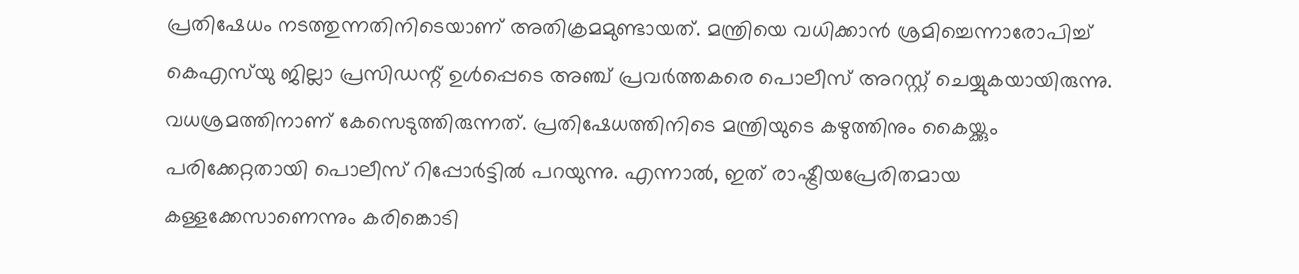പ്രതിഷേധം നടത്തുന്നതിനിടെയാണ് അതിക്രമമുണ്ടായത്. മന്ത്രിയെ വധിക്കാൻ ശ്രമിച്ചെന്നാരോപിച്ച് കെഎസ്‍യു ജില്ലാ പ്രസിഡന്റ് ഉൾപ്പെടെ അഞ്ച് പ്രവർത്തകരെ പൊലീസ് അറസ്റ്റ് ചെയ്യുകയായിരുന്നു. വധശ്രമത്തിനാണ് കേസെടുത്തിരുന്നത്. പ്രതിഷേധത്തിനിടെ മന്ത്രിയുടെ കഴുത്തിനും കൈയ്ക്കും പരിക്കേറ്റതായി പൊലീസ് റിപ്പോർട്ടിൽ പറയുന്നു. എന്നാൽ, ഇത് രാഷ്ട്രീയപ്രേരിതമായ കള്ളക്കേസാണെന്നും കരിങ്കൊടി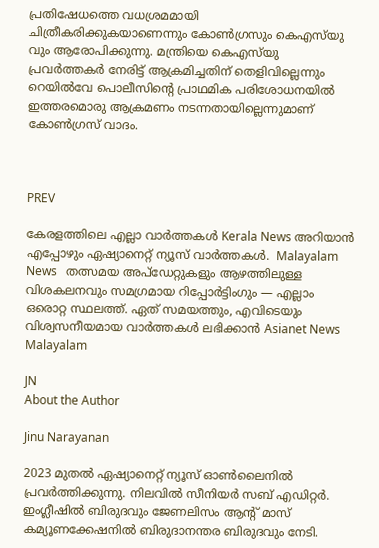പ്രതിഷേധത്തെ വധശ്രമമായി ചിത്രീകരിക്കുകയാണെന്നും കോൺഗ്രസും കെഎസ്‍യു വും ആരോപിക്കുന്നു. മന്ത്രിയെ കെഎസ്‍യു പ്രവർത്തകർ നേരിട്ട് ആക്രമിച്ചതിന് തെളിവില്ലെന്നും റെയിൽവേ പൊലീസിന്റെ പ്രാഥമിക പരിശോധനയിൽ ഇത്തരമൊരു ആക്രമണം നടന്നതായില്ലെന്നുമാണ് കോൺഗ്രസ് വാദം.



PREV

കേരളത്തിലെ എല്ലാ വാർത്തകൾ Kerala News അറിയാൻ  എപ്പോഴും ഏഷ്യാനെറ്റ് ന്യൂസ് വാർത്തകൾ.  Malayalam News   തത്സമയ അപ്‌ഡേറ്റുകളും ആഴത്തിലുള്ള വിശകലനവും സമഗ്രമായ റിപ്പോർട്ടിംഗും — എല്ലാം ഒരൊറ്റ സ്ഥലത്ത്. ഏത് സമയത്തും, എവിടെയും വിശ്വസനീയമായ വാർത്തകൾ ലഭിക്കാൻ Asianet News Malayalam

JN
About the Author

Jinu Narayanan

2023 മുതൽ ഏഷ്യാനെറ്റ് ന്യൂസ് ഓണ്‍ലൈനിൽ പ്രവര്‍ത്തിക്കുന്നു. നിലവിൽ സീനിയര്‍ സബ് എഡിറ്റര്‍. ഇംഗ്ലീഷിൽ ബിരുദവും ജേണലിസം ആന്‍റ് മാസ് കമ്യൂണക്കേഷനിൽ ബിരുദാനന്തര ബിരുദവും നേടി.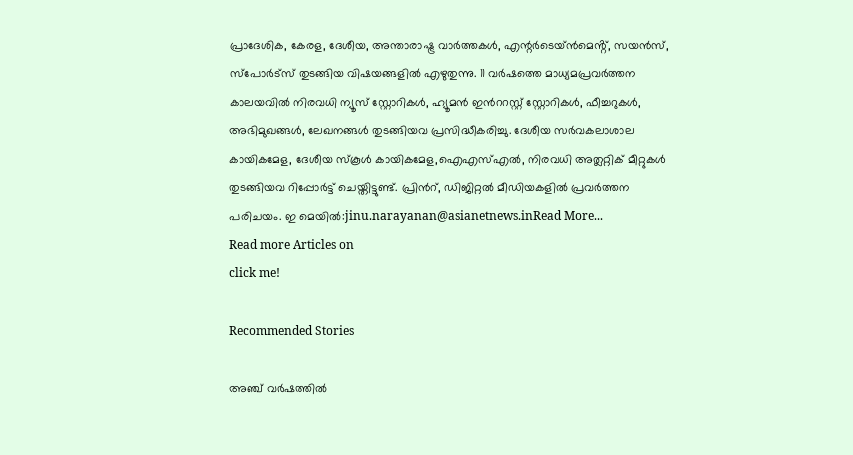പ്രാദേശിക, കേരള, ദേശീയ, അന്താരാഷ്ട്ര വാര്‍ത്തകള്‍, എന്റർടെയ്ൻമെൻ്റ്, സയൻസ്, സ്പോര്‍ട്സ് തുടങ്ങിയ വിഷയങ്ങളിൽ എഴുതുന്നു. 11 വര്‍ഷത്തെ മാധ്യമപ്രവര്‍ത്തന കാലയവിൽ നിരവധി ന്യൂസ് സ്റ്റോറികള്‍, ഹ്യൂമൻ ഇന്‍ററസ്റ്റ് സ്റ്റോറികള്‍, ഫീച്ചറുകള്‍, അഭിമുഖങ്ങള്‍, ലേഖനങ്ങള്‍ തുടങ്ങിയവ പ്രസിദ്ധീകരിച്ചു. ദേശീയ സര്‍വകലാശാല കായികമേള, ദേശീയ സ്കൂള്‍ കായികമേള,ഐഎസ്എൽ, നിരവധി അത്ലറ്റിക് മീറ്റുകള്‍ തുടങ്ങിയവ റിപ്പോര്‍ട്ട് ചെയ്തിട്ടുണ്ട്. പ്രിന്‍റ്, ഡിജിറ്റൽ മീഡിയകളിൽ പ്രവര്‍ത്തന പരിചയം. ഇ മെയിൽ:jinu.narayanan@asianetnews.inRead More...
Read more Articles on
click me!

Recommended Stories

അഞ്ച് വർഷത്തിൽ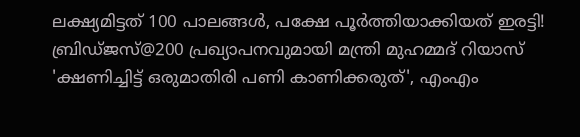ലക്ഷ്യമിട്ടത് 100 പാലങ്ങൾ, പക്ഷേ പൂർത്തിയാക്കിയത് ഇരട്ടി! ബ്രിഡ്ജസ്@200 പ്രഖ്യാപനവുമായി മന്ത്രി മുഹമ്മദ് റിയാസ്
'ക്ഷണിച്ചിട്ട് ഒരുമാതിരി പണി കാണിക്കരുത്', എംഎം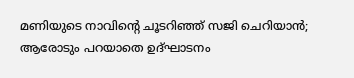മണിയുടെ നാവിന്‍റെ ചൂടറിഞ്ഞ് സജി ചെറിയാൻ; ആരോടും പറയാതെ ഉദ്ഘാടനം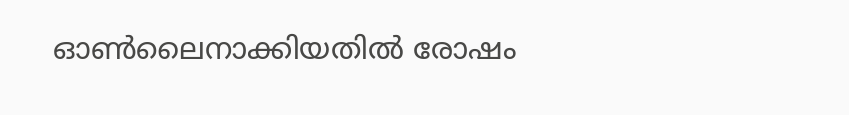ഓൺലൈനാക്കിയതിൽ രോഷം